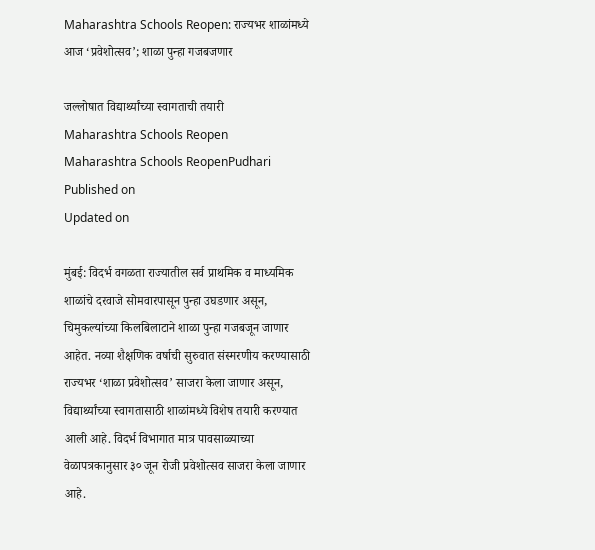Maharashtra Schools Reopen: राज्यभर शाळांमध्ये आज ‘प्रवेशोत्सव’; शाळा पुन्हा गजबजणार

जल्लोषात विद्यार्थ्यांच्या स्वागताची तयारी
Maharashtra Schools Reopen
Maharashtra Schools ReopenPudhari
Published on
Updated on

मुंबई: विदर्भ वगळता राज्यातील सर्व प्राथमिक व माध्यमिक शाळांचे दरवाजे सोमवारपासून पुन्हा उघडणार असून, चिमुकल्यांच्या किलबिलाटाने शाळा पुन्हा गजबजून जाणार आहेत. नव्या शैक्षणिक वर्षाची सुरुवात संस्मरणीय करण्यासाठी राज्यभर ‘शाळा प्रवेशोत्सव’ साजरा केला जाणार असून, विद्यार्थ्यांच्या स्वागतासाठी शाळांमध्ये विशेष तयारी करण्यात आली आहे. विदर्भ विभागात मात्र पावसाळ्याच्या वेळापत्रकानुसार ३० जून रोजी प्रवेशोत्सव साजरा केला जाणार आहे.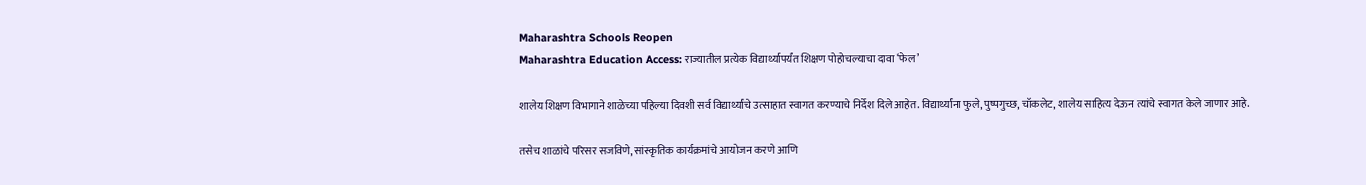Maharashtra Schools Reopen
Maharashtra Education Access: राज्यातील प्रत्येक विद्यार्थ्यापर्यंत शिक्षण पोहोचल्याचा दावा ‘फेल’

शालेय शिक्षण विभागाने शाळेच्या पहिल्या दिवशी सर्व विद्यार्थ्यांचे उत्साहात स्वागत करण्याचे निर्देश दिले आहेत. विद्यार्थ्यांना फुले, पुष्पगुच्छ, चॉकलेट, शालेय साहित्य देऊन त्यांचे स्वागत केले जाणार आहे.

तसेच शाळांचे परिसर सजविणे, सांस्कृतिक कार्यक्रमांचे आयोजन करणे आणि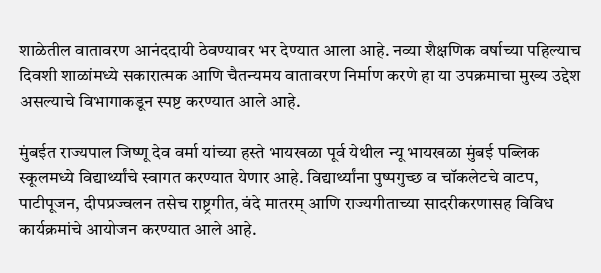शाळेतील वातावरण आनंददायी ठेवण्यावर भर देण्यात आला आहे. नव्या शैक्षणिक वर्षाच्या पहिल्याच दिवशी शाळांमध्ये सकारात्मक आणि चैतन्यमय वातावरण निर्माण करणे हा या उपक्रमाचा मुख्य उद्देश असल्याचे विभागाकडून स्पष्ट करण्यात आले आहे.

मुंबईत राज्यपाल जिष्णू देव वर्मा यांच्या हस्ते भायखळा पूर्व येथील न्यू भायखळा मुंबई पब्लिक स्कूलमध्ये विद्यार्थ्यांचे स्वागत करण्यात येणार आहे. विद्यार्थ्यांना पुष्पगुच्छ व चॉकलेटचे वाटप, पाटीपूजन, दीपप्रज्वलन तसेच राष्ट्रगीत, वंदे मातरम् आणि राज्यगीताच्या सादरीकरणासह विविध कार्यक्रमांचे आयोजन करण्यात आले आहे.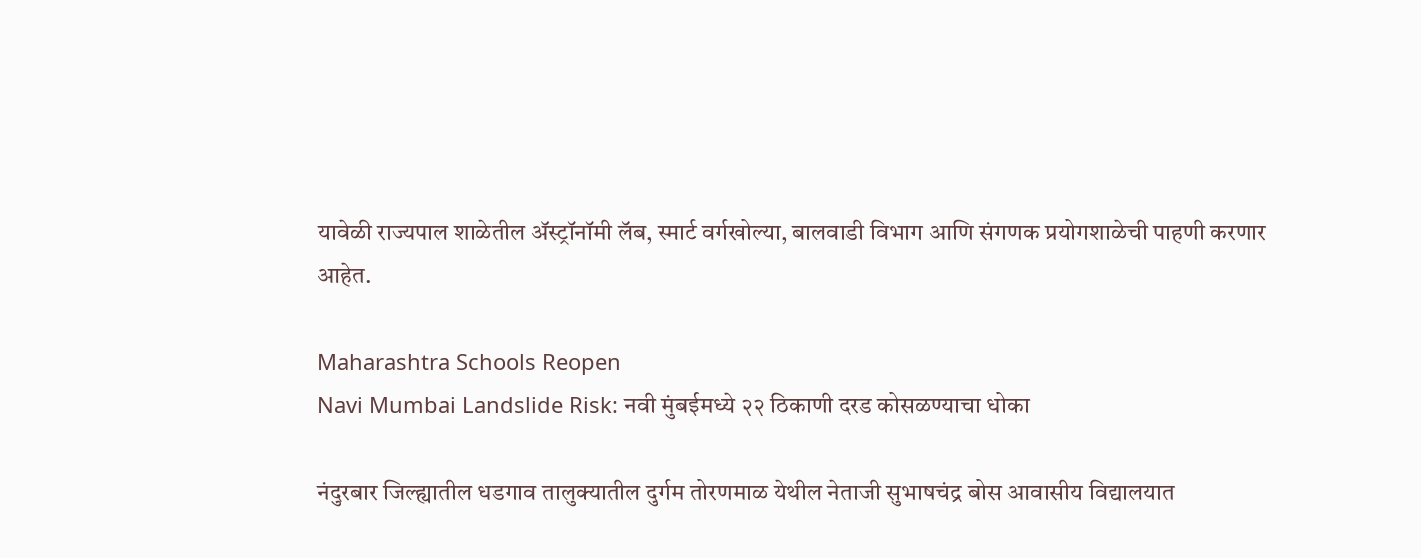यावेळी राज्यपाल शाळेतील ॲस्ट्रॉनॉमी लॅब, स्मार्ट वर्गखोल्या, बालवाडी विभाग आणि संगणक प्रयोगशाळेची पाहणी करणार आहेत.

Maharashtra Schools Reopen
Navi Mumbai Landslide Risk: नवी मुंबईमध्ये २२ ठिकाणी दरड कोसळण्याचा धोका

नंदुरबार जिल्ह्यातील धडगाव तालुक्यातील दुर्गम तोरणमाळ येथील नेताजी सुभाषचंद्र बोस आवासीय विद्यालयात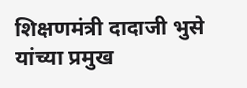शिक्षणमंत्री दादाजी भुसे यांच्या प्रमुख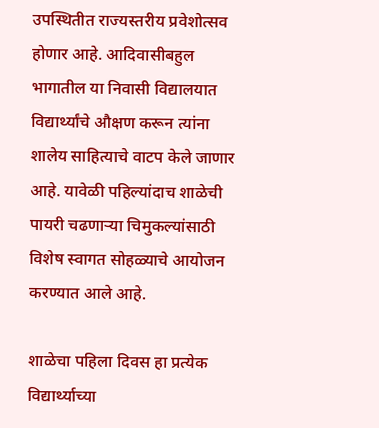उपस्थितीत राज्यस्तरीय प्रवेशोत्सव होणार आहे. आदिवासीबहुल भागातील या निवासी विद्यालयात विद्यार्थ्यांचे औक्षण करून त्यांना शालेय साहित्याचे वाटप केले जाणार आहे. यावेळी पहिल्यांदाच शाळेची पायरी चढणाऱ्या चिमुकल्यांसाठी विशेष स्वागत सोहळ्याचे आयोजन करण्यात आले आहे.

शाळेचा पहिला दिवस हा प्रत्येक विद्यार्थ्याच्या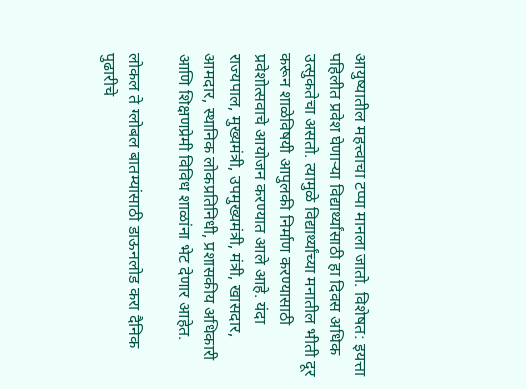आयुष्यातील महत्त्वाचा टप्पा मानला जातो. विशेषत: इयत्ता पहिलीत प्रवेश घेणाऱ्या विद्यार्थ्यांसाठी हा दिवस अधिक उत्सुकतेचा असतो. त्यामुळे विद्यार्थ्यांच्या मनातील भीती दूर करून शाळेविषयी आपुलकी निर्माण करण्यासाठी प्रवेशोत्सवाचे आयोजन करण्यात आले आहे. यंदा राज्यपाल, मुख्यमंत्री, उपमुख्यमंत्री, मंत्री, खासदार, आमदार, स्थानिक लोकप्रतिनिधी, प्रशासकीय अधिकारी आणि शिक्षणप्रेमी विविध शाळांना भेट देणार आहेत.

लोकल ते ग्लोबल बातम्यांसाठी डाऊनलोड करा दैनिक पुढारीचे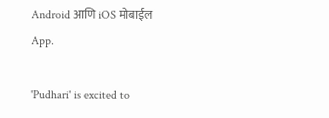Android आणि iOS मोबाईल App.

'Pudhari' is excited to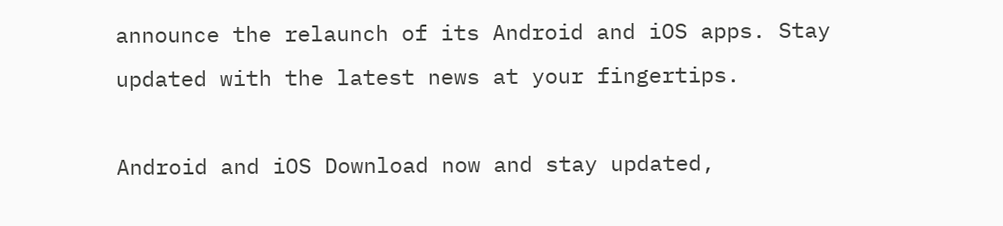announce the relaunch of its Android and iOS apps. Stay updated with the latest news at your fingertips.

Android and iOS Download now and stay updated,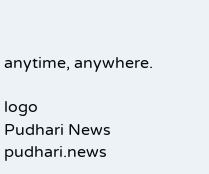anytime, anywhere.

logo
Pudhari News
pudhari.news